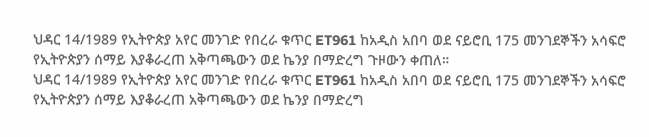ህዳር 14/1989 የኢትዮጵያ አየር መንገድ የበረራ ቁጥር ET961 ከአዲስ አበባ ወደ ናይሮቢ 175 መንገደኞችን አሳፍሮ የኢትዮጵያን ሰማይ እያቆራረጠ አቅጣጫውን ወደ ኬንያ በማድረግ ጉዞውን ቀጠለ።
ህዳር 14/1989 የኢትዮጵያ አየር መንገድ የበረራ ቁጥር ET961 ከአዲስ አበባ ወደ ናይሮቢ 175 መንገደኞችን አሳፍሮ የኢትዮጵያን ሰማይ እያቆራረጠ አቅጣጫውን ወደ ኬንያ በማድረግ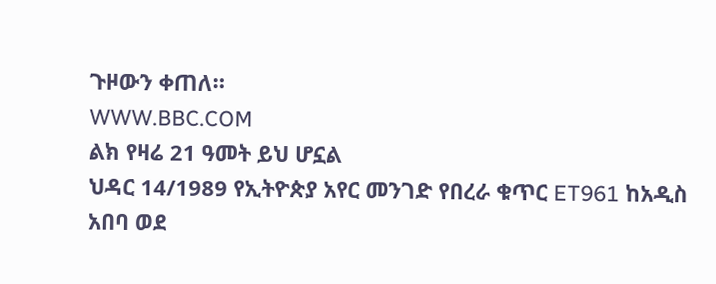ጉዞውን ቀጠለ።
WWW.BBC.COM
ልክ የዛሬ 21 ዓመት ይህ ሆኗል
ህዳር 14/1989 የኢትዮጵያ አየር መንገድ የበረራ ቁጥር ET961 ከአዲስ አበባ ወደ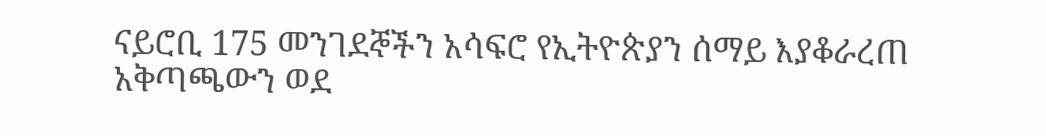ናይሮቢ 175 መንገደኞችን አሳፍሮ የኢትዮጵያን ሰማይ እያቆራረጠ አቅጣጫውን ወደ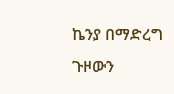ኬንያ በማድረግ ጉዞውን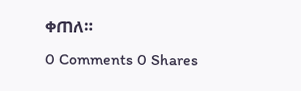ቀጠለ።
0 Comments 0 Shares